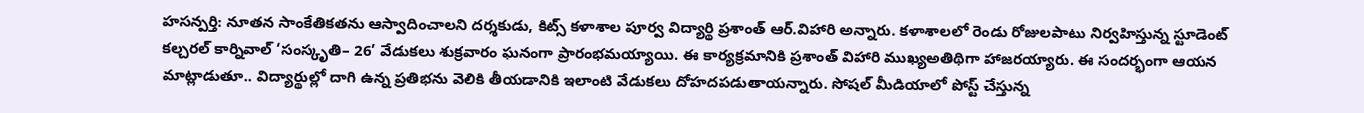హసన్పర్తి: నూతన సాంకేతికతను ఆస్వాదించాలని దర్శకుడు, కిట్స్ కళాశాల పూర్వ విద్యార్థి ప్రశాంత్ ఆర్.విహారి అన్నారు. కళాశాలలో రెండు రోజులపాటు నిర్వహిస్తున్న స్టూడెంట్ కల్చరల్ కార్నివాల్ ‘సంస్కృతి– 26’ వేడుకలు శుక్రవారం ఘనంగా ప్రారంభమయ్యాయి. ఈ కార్యక్రమానికి ప్రశాంత్ విహారి ముఖ్యఅతిథిగా హాజరయ్యారు. ఈ సందర్భంగా ఆయన మాట్లాడుతూ.. విద్యార్థుల్లో దాగి ఉన్న ప్రతిభను వెలికి తీయడానికి ఇలాంటి వేడుకలు దోహదపడుతాయన్నారు. సోషల్ మీడియాలో పోస్ట్ చేస్తున్న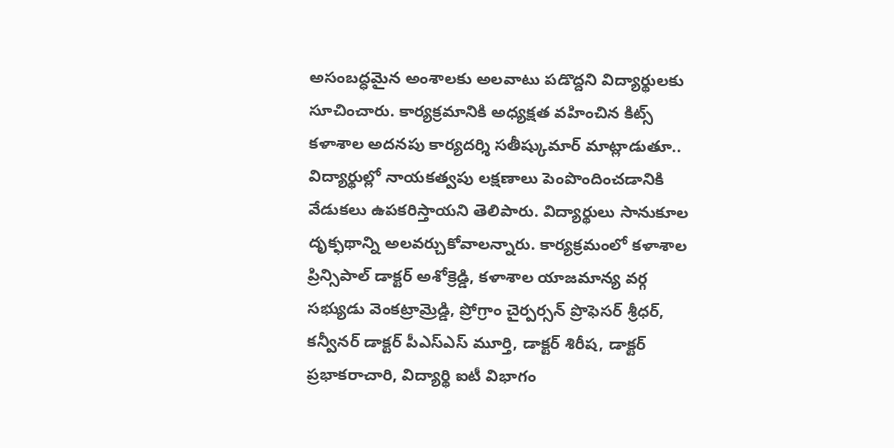అసంబద్ధమైన అంశాలకు అలవాటు పడొద్దని విద్యార్థులకు సూచించారు. కార్యక్రమానికి అధ్యక్షత వహించిన కిట్స్ కళాశాల అదనపు కార్యదర్శి సతీష్కుమార్ మాట్లాడుతూ.. విద్యార్థుల్లో నాయకత్వపు లక్షణాలు పెంపొందించడానికి వేడుకలు ఉపకరిస్తాయని తెలిపారు. విద్యార్థులు సానుకూల దృక్ఫథాన్ని అలవర్చుకోవాలన్నారు. కార్యక్రమంలో కళాశాల ప్రిన్సిపాల్ డాక్టర్ అశోక్రెడ్డి, కళాశాల యాజమాన్య వర్గ సభ్యుడు వెంకట్రామ్రెడ్డి, ప్రోగ్రాం చైర్పర్సన్ ప్రొఫెసర్ శ్రీధర్, కన్వీనర్ డాక్టర్ పీఎస్ఎస్ మూర్తి, డాక్టర్ శిరీష, డాక్టర్ ప్రభాకరాచారి, విద్యార్థి ఐటీ విభాగం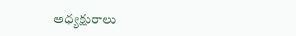అధ్యక్షురాలు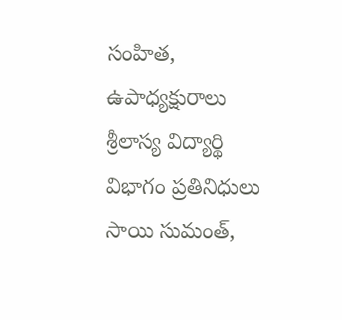సంహిత, ఉపాధ్యక్షురాలు శ్రీలాస్య విద్యార్థి విభాగం ప్రతినిధులు సాయి సుమంత్,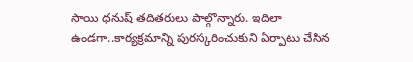సాయి ధనుష్ తదితరులు పాల్గొన్నారు. ఇదిలా ఉండగా..కార్యక్రమాన్ని పురస్కరించుకుని ఏర్పాటు చేసిన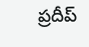ప్రదీప్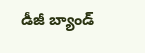డీజీ బ్యాండ్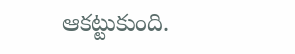ఆకట్టుకుంది.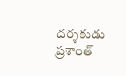దర్శకుడు ప్రశాంత్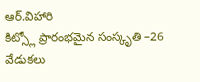ఆర్.విహారి
కిట్స్లో ప్రారంభమైన సంస్కృతి –26 వేడుకలు